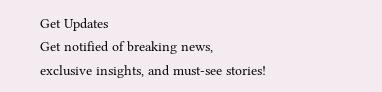Get Updates
Get notified of breaking news, exclusive insights, and must-see stories!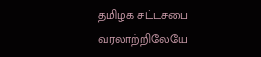தமிழக சட்டசபை வரலாற்றிலேயே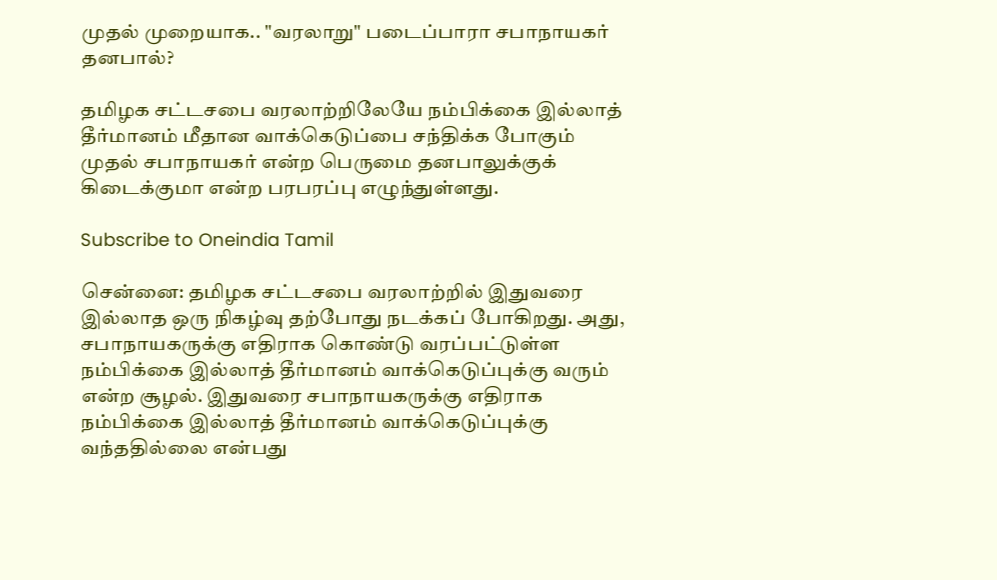முதல் முறையாக.. "வரலாறு" படைப்பாரா சபாநாயகர் தனபால்?

தமிழக சட்டசபை வரலாற்றிலேயே நம்பிக்கை இல்லாத் தீர்மானம் மீதான வாக்கெடுப்பை சந்திக்க போகும் முதல் சபாநாயகர் என்ற பெருமை தனபாலுக்குக் கிடைக்குமா என்ற பரபரப்பு எழுந்துள்ளது.

Subscribe to Oneindia Tamil

சென்னை: தமிழக சட்டசபை வரலாற்றில் இதுவரை இல்லாத ஒரு நிகழ்வு தற்போது நடக்கப் போகிறது. அது, சபாநாயகருக்கு எதிராக கொண்டு வரப்பட்டுள்ள நம்பிக்கை இல்லாத் தீர்மானம் வாக்கெடுப்புக்கு வரும் என்ற சூழல். இதுவரை சபாநாயகருக்கு எதிராக நம்பிக்கை இல்லாத் தீர்மானம் வாக்கெடுப்புக்கு வந்ததில்லை என்பது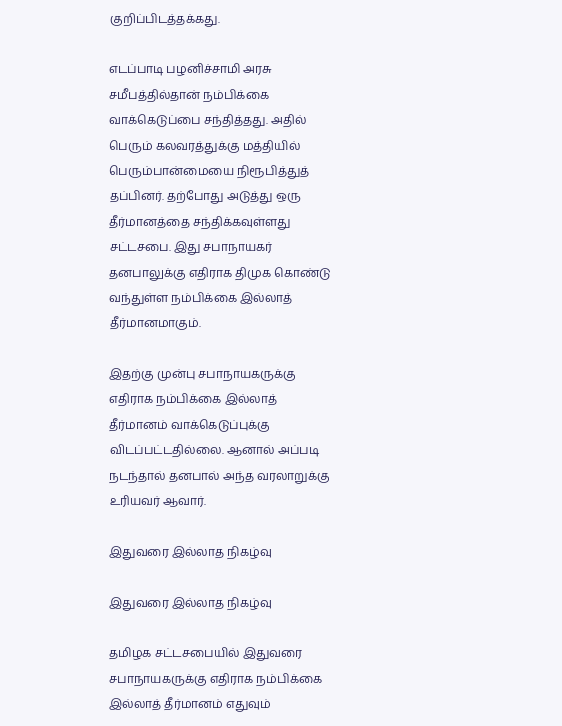குறிப்பிடத்தக்கது.

எடப்பாடி பழனிச்சாமி அரசு சமீபத்தில்தான் நம்பிக்கை வாக்கெடுப்பை சந்தித்தது. அதில் பெரும் கலவரத்துக்கு மத்தியில் பெரும்பான்மையை நிரூபித்துத் தப்பினர். தற்போது அடுத்து ஒரு தீர்மானத்தை சந்திக்கவுள்ளது சட்டசபை. இது சபாநாயகர் தனபாலுக்கு எதிராக திமுக கொண்டு வந்துள்ள நம்பிக்கை இல்லாத் தீர்மானமாகும்.

இதற்கு முன்பு சபாநாயகருக்கு எதிராக நம்பிக்கை இல்லாத் தீர்மானம் வாக்கெடுப்புக்கு விடப்பட்டதில்லை. ஆனால் அப்படி நடந்தால் தனபால் அந்த வரலாறுக்கு உரியவர் ஆவார்.

இதுவரை இல்லாத நிகழ்வு

இதுவரை இல்லாத நிகழ்வு

தமிழக சட்டசபையில் இதுவரை சபாநாயகருக்கு எதிராக நம்பிக்கை இல்லாத் தீர்மானம் எதுவும்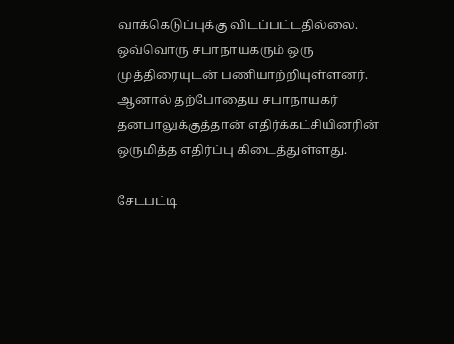வாக்கெடுப்புக்கு விடப்பட்டதில்லை. ஒவ்வொரு சபாநாயகரும் ஒரு முத்திரையுடன் பணியாற்றியுள்ளனர். ஆனால் தற்போதைய சபாநாயகர் தனபாலுக்குத்தான் எதிர்க்கட்சியினரின் ஒருமித்த எதிர்ப்பு கிடைத்துள்ளது.

சேடபட்டி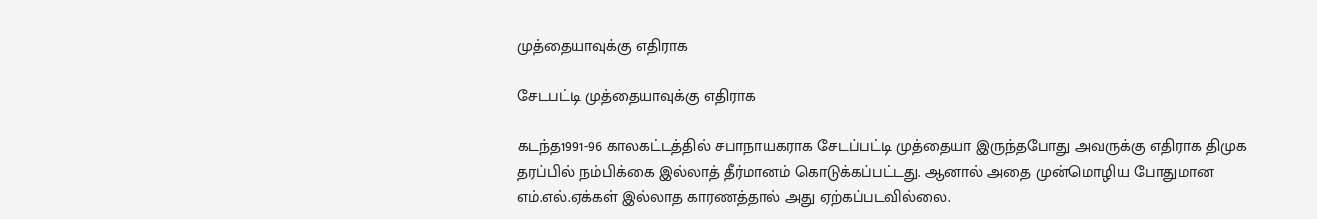முத்தையாவுக்கு எதிராக

சேடபட்டி முத்தையாவுக்கு எதிராக

கடந்த1991-96 காலகட்டத்தில் சபாநாயகராக சேடப்பட்டி முத்தையா இருந்தபோது அவருக்கு எதிராக திமுக தரப்பில் நம்பிக்கை இல்லாத் தீர்மானம் கொடுக்கப்பட்டது. ஆனால் அதை முன்மொழிய போதுமான எம்.எல்.ஏக்கள் இல்லாத காரணத்தால் அது ஏற்கப்படவில்லை.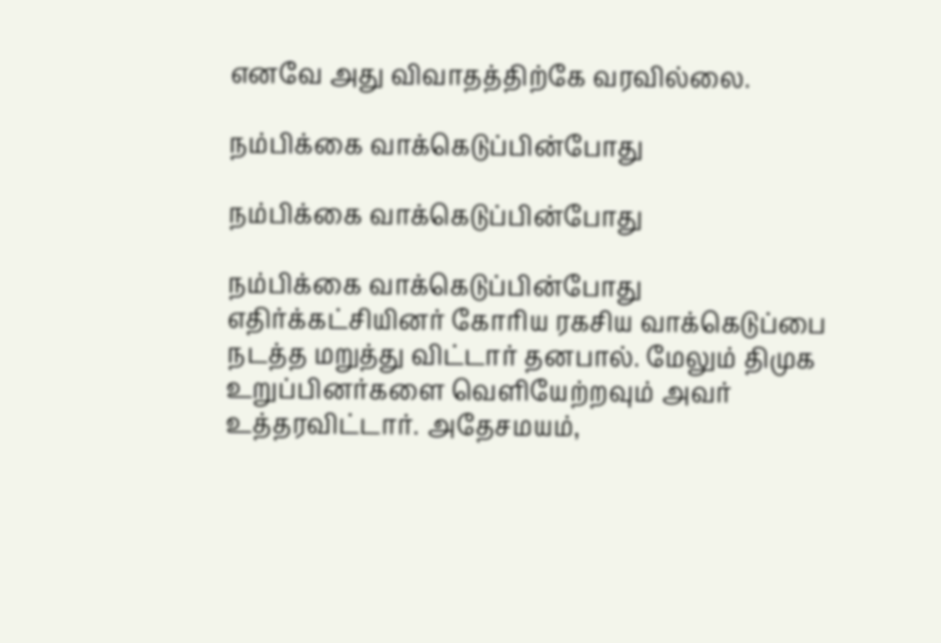எனவே அது விவாதத்திற்கே வரவில்லை.

நம்பிக்கை வாக்கெடுப்பின்போது

நம்பிக்கை வாக்கெடுப்பின்போது

நம்பிக்கை வாக்கெடுப்பின்போது எதிர்க்கட்சியினர் கோரிய ரகசிய வாக்கெடுப்பை நடத்த மறுத்து விட்டார் தனபால். மேலும் திமுக உறுப்பினர்களை வெளியேற்றவும் அவர் உத்தரவிட்டார். அதேசமயம்,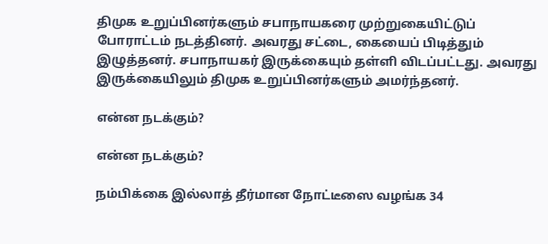திமுக உறுப்பினர்களும் சபாநாயகரை முற்றுகையிட்டுப் போராட்டம் நடத்தினர். அவரது சட்டை, கையைப் பிடித்தும் இழுத்தனர். சபாநாயகர் இருக்கையும் தள்ளி விடப்பட்டது. அவரது இருக்கையிலும் திமுக உறுப்பினர்களும் அமர்ந்தனர்.

என்ன நடக்கும்?

என்ன நடக்கும்?

நம்பிக்கை இல்லாத் தீர்மான நோட்டீஸை வழங்க 34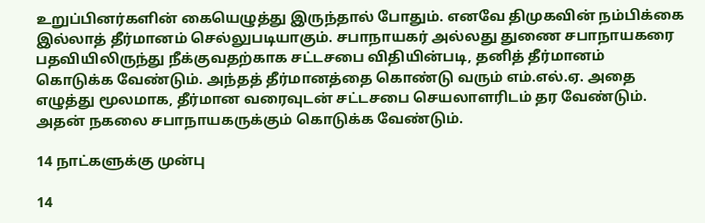உறுப்பினர்களின் கையெழுத்து இருந்தால் போதும். எனவே திமுகவின் நம்பிக்கை இல்லாத் தீர்மானம் செல்லுபடியாகும். சபாநாயகர் அல்லது துணை சபாநாயகரை பதவியிலிருந்து நீக்குவதற்காக சட்டசபை விதியின்படி, தனித் தீர்மானம் கொடுக்க வேண்டும். அந்தத் தீர்மானத்தை கொண்டு வரும் எம்.எல்.ஏ. அதை எழுத்து மூலமாக, தீர்மான வரைவுடன் சட்டசபை செயலாளரிடம் தர வேண்டும். அதன் நகலை சபாநாயகருக்கும் கொடுக்க வேண்டும்.

14 நாட்களுக்கு முன்பு

14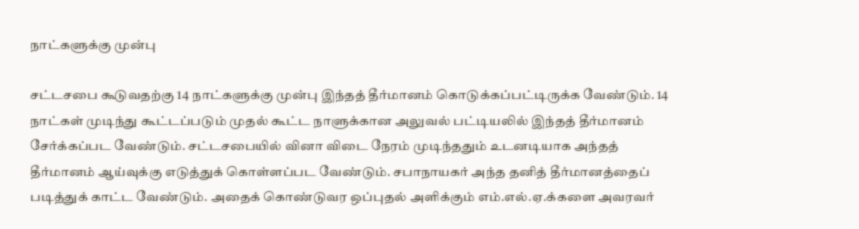நாட்களுக்கு முன்பு

சட்டசபை கூடுவதற்கு 14 நாட்களுக்கு முன்பு இந்தத் தீர்மானம் கொடுக்கப்பட்டிருக்க வேண்டும். 14 நாட்கள் முடிந்து கூட்டப்படும் முதல் கூட்ட நாளுக்கான அலுவல் பட்டியலில் இந்தத் தீர்மானம் சேர்க்கப்பட வேண்டும். சட்டசபையில் வினா விடை நேரம் முடிந்ததும் உடனடியாக அந்தத் தீர்மானம் ஆய்வுக்கு எடுத்துக் கொள்ளப்பட வேண்டும். சபாநாயகர் அந்த தனித் தீர்மானத்தைப் படித்துக் காட்ட வேண்டும். அதைக் கொண்டுவர ஒப்புதல் அளிக்கும் எம்.எல்.ஏ.க்களை அவரவர்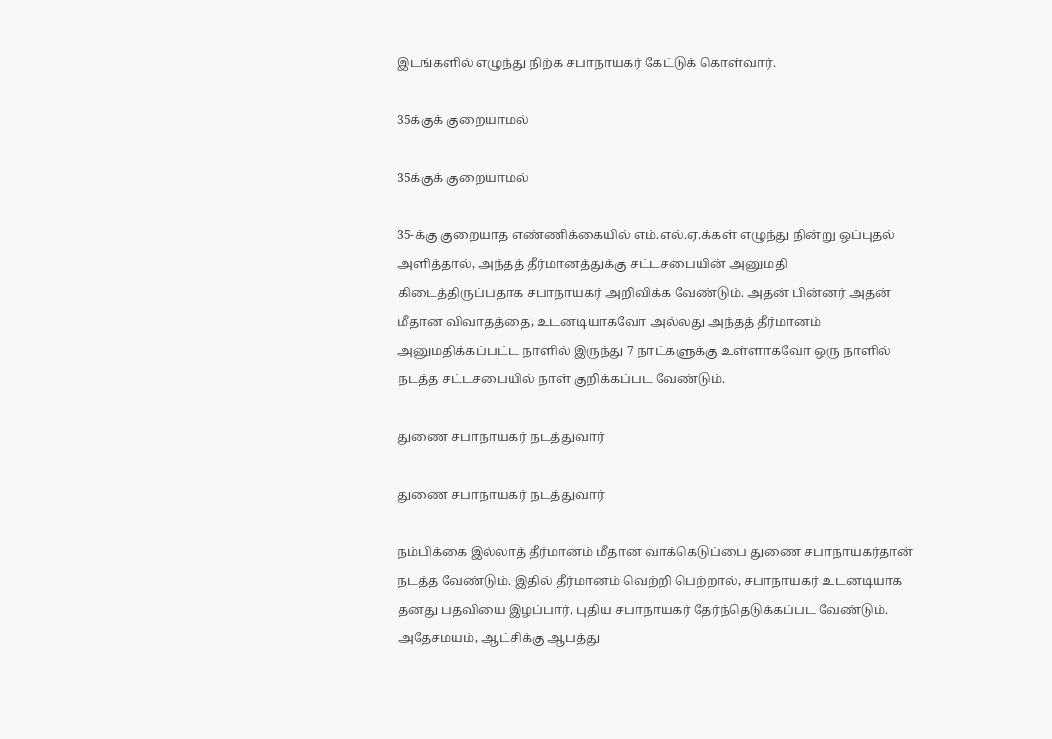இடங்களில் எழுந்து நிற்க சபாநாயகர் கேட்டுக் கொள்வார்.

35க்குக் குறையாமல்

35க்குக் குறையாமல்

35-க்கு குறையாத எண்ணிக்கையில் எம்.எல்.ஏ.க்கள் எழுந்து நின்று ஒப்புதல் அளித்தால், அந்தத் தீர்மானத்துக்கு சட்டசபையின் அனுமதி கிடைத்திருப்பதாக சபாநாயகர் அறிவிக்க வேண்டும். அதன் பின்னர் அதன் மீதான விவாதத்தை, உடனடியாகவோ அல்லது அந்தத் தீர்மானம் அனுமதிக்கப்பட்ட நாளில் இருந்து 7 நாட்களுக்கு உள்ளாகவோ ஒரு நாளில் நடத்த சட்டசபையில் நாள் குறிக்கப்பட வேண்டும்.

துணை சபாநாயகர் நடத்துவார்

துணை சபாநாயகர் நடத்துவார்

நம்பிக்கை இல்லாத் தீர்மானம் மீதான வாக்கெடுப்பை துணை சபாநாயகர்தான் நடத்த வேண்டும். இதில் தீர்மானம் வெற்றி பெற்றால், சபாநாயகர் உடனடியாக தனது பதவியை இழப்பார். புதிய சபாநாயகர் தேர்ந்தெடுக்கப்பட வேண்டும். அதேசமயம், ஆட்சிக்கு ஆபத்து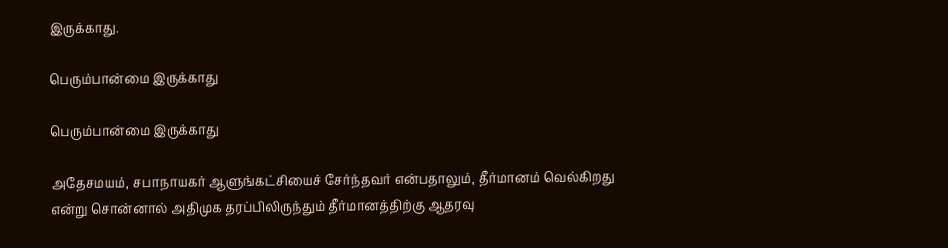இருக்காது.

பெரும்பான்மை இருக்காது

பெரும்பான்மை இருக்காது

அதேசமயம், சபாநாயகர் ஆளுங்கட்சியைச் சேர்ந்தவர் என்பதாலும், தீர்மானம் வெல்கிறது என்று சொன்னால் அதிமுக தரப்பிலிருந்தும் தீர்மானத்திற்கு ஆதரவு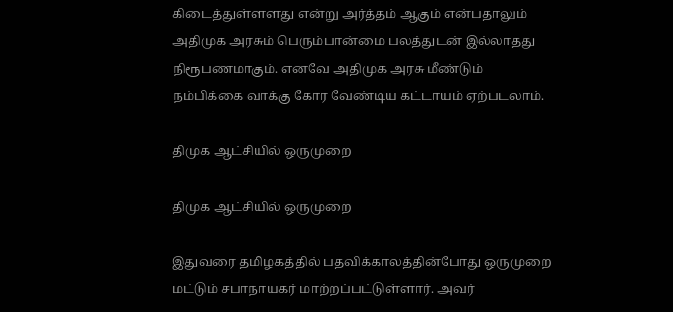கிடைத்துள்ளளது என்று அர்த்தம் ஆகும் என்பதாலும் அதிமுக அரசும் பெரும்பான்மை பலத்துடன் இல்லாதது நிரூபணமாகும். எனவே அதிமுக அரசு மீண்டும் நம்பிக்கை வாக்கு கோர வேண்டிய கட்டாயம் ஏற்படலாம்.

திமுக ஆட்சியில் ஒருமுறை

திமுக ஆட்சியில் ஒருமுறை

இதுவரை தமிழகத்தில் பதவிக்காலத்தின்போது ஒருமுறை மட்டும் சபாநாயகர் மாற்றப்பட்டுள்ளார். அவர்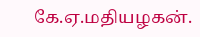கே.ஏ.மதியழகன்.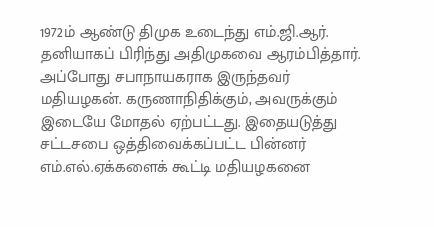1972ம் ஆண்டு திமுக உடைந்து எம்.ஜி.ஆர். தனியாகப் பிரிந்து அதிமுகவை ஆரம்பித்தார். அப்போது சபாநாயகராக இருந்தவர் மதியழகன். கருணாநிதிக்கும், அவருக்கும் இடையே மோதல் ஏற்பட்டது. இதையடுத்து சட்டசபை ஒத்திவைக்கப்பட்ட பின்னர் எம்.எல்.ஏக்களைக் கூட்டி மதியழகனை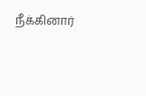நீக்கினார்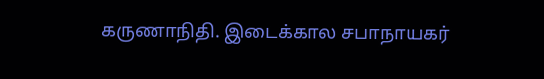கருணாநிதி. இடைக்கால சபாநாயகர்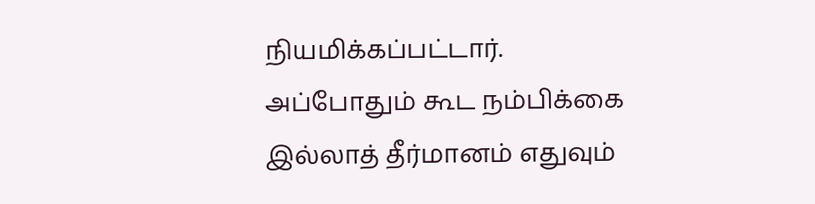நியமிக்கப்பட்டார். அப்போதும் கூட நம்பிக்கை இல்லாத் தீர்மானம் எதுவும்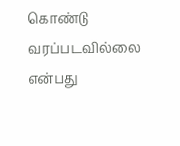கொண்டு வரப்படவில்லை என்பது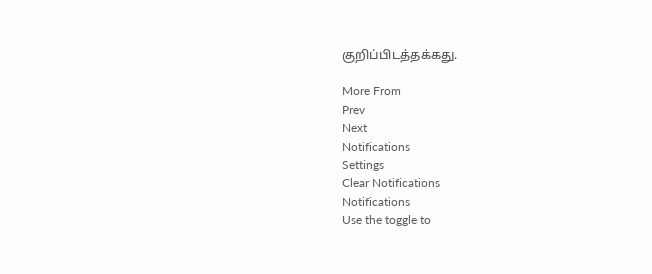குறிப்பிடத்தக்கது.

More From
Prev
Next
Notifications
Settings
Clear Notifications
Notifications
Use the toggle to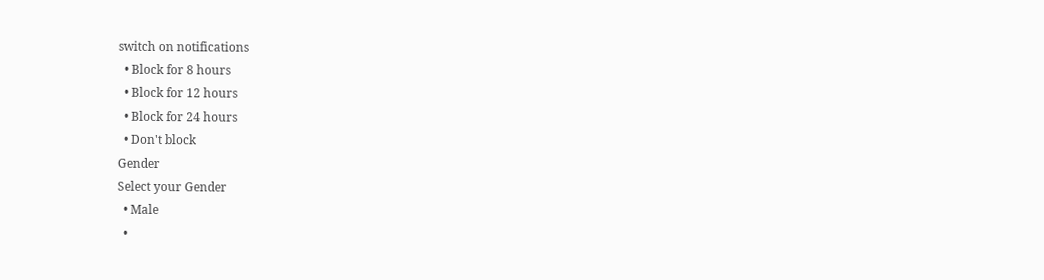switch on notifications
  • Block for 8 hours
  • Block for 12 hours
  • Block for 24 hours
  • Don't block
Gender
Select your Gender
  • Male
  •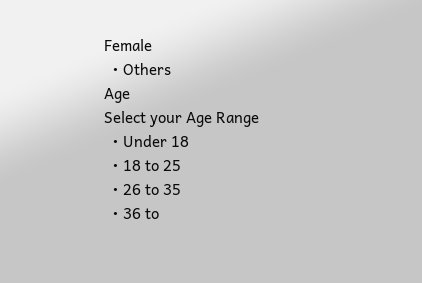Female
  • Others
Age
Select your Age Range
  • Under 18
  • 18 to 25
  • 26 to 35
  • 36 to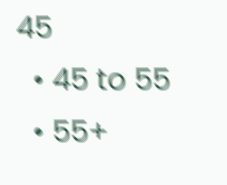45
  • 45 to 55
  • 55+